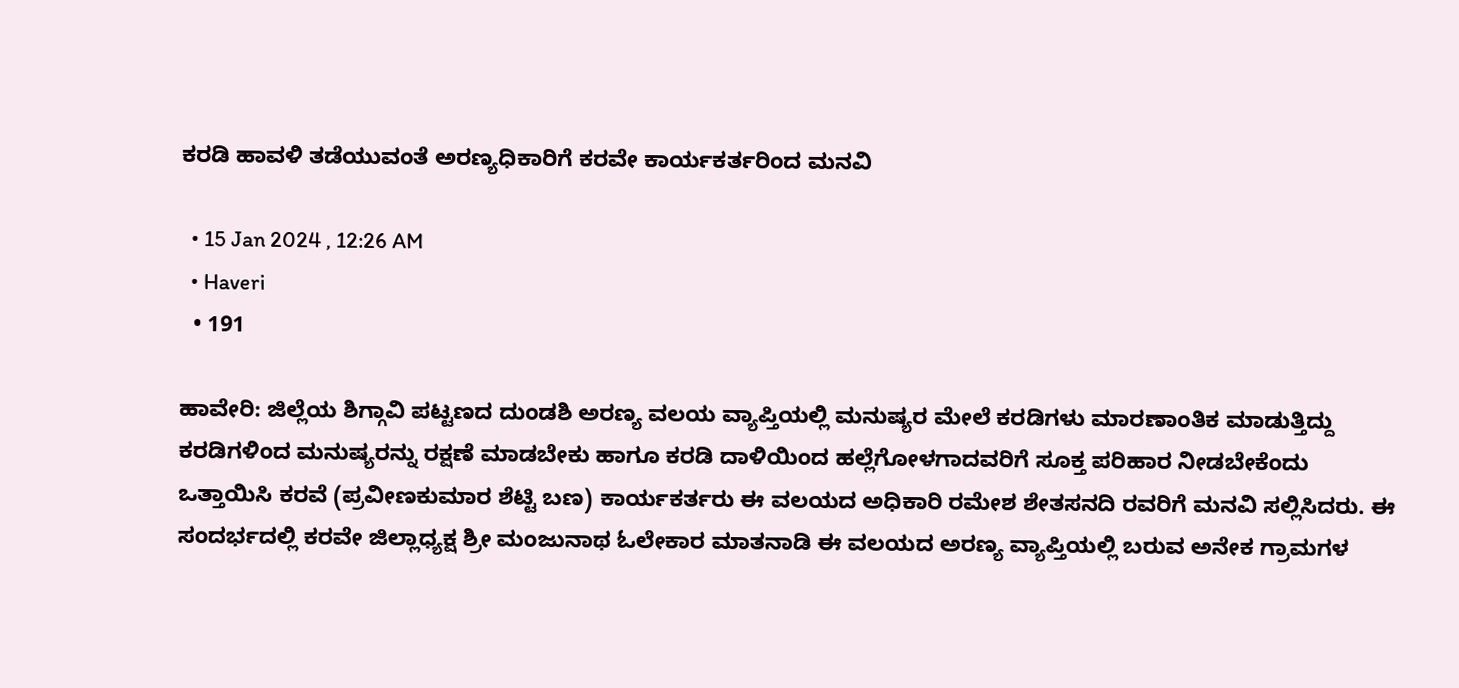ಕರಡಿ ಹಾವಳಿ ತಡೆಯುವಂತೆ ಅರಣ್ಯಧಿಕಾರಿಗೆ ಕರವೇ ಕಾರ್ಯಕರ್ತರಿಂದ ಮನವಿ

  • 15 Jan 2024 , 12:26 AM
  • Haveri
  • 191

ಹಾವೇರಿ: ಜಿಲ್ಲೆಯ ಶಿಗ್ಗಾವಿ ಪಟ್ಟಣದ ದುಂಡಶಿ ಅರಣ್ಯ ವಲಯ ವ್ಯಾಪ್ತಿಯಲ್ಲಿ ಮನುಷ್ಯರ ಮೇಲೆ ಕರಡಿಗಳು ಮಾರಣಾಂತಿಕ ಮಾಡುತ್ತಿದ್ದು ಕರಡಿಗಳಿಂದ ಮನುಷ್ಯರನ್ನು ರಕ್ಷಣೆ ಮಾಡಬೇಕು ಹಾಗೂ ಕರಡಿ ದಾಳಿಯಿಂದ ಹಲ್ಲೆಗೋಳಗಾದವರಿಗೆ ಸೂಕ್ತ ಪರಿಹಾರ ನೀಡಬೇಕೆಂದು ಒತ್ತಾಯಿಸಿ ಕರವೆ (ಪ್ರವೀಣಕುಮಾರ ಶೆಟ್ಟಿ ಬಣ) ಕಾರ್ಯಕರ್ತರು ಈ ವಲಯದ ಅಧಿಕಾರಿ ರಮೇಶ ಶೇತಸನದಿ ರವರಿಗೆ ಮನವಿ ಸಲ್ಲಿಸಿದರು. ಈ ಸಂದರ್ಭದಲ್ಲಿ ಕರವೇ ಜಿಲ್ಲಾಧ್ಯಕ್ಷ ಶ್ರೀ ಮಂಜುನಾಥ ಓಲೇಕಾರ ಮಾತನಾಡಿ ಈ ವಲಯದ ಅರಣ್ಯ ವ್ಯಾಪ್ತಿಯಲ್ಲಿ ಬರುವ ಅನೇಕ ಗ್ರಾಮಗಳ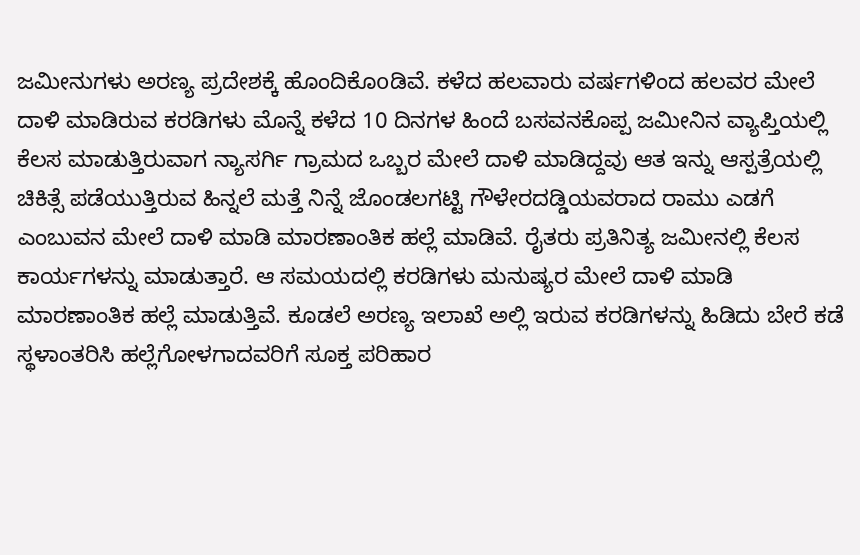ಜಮೀನುಗಳು ಅರಣ್ಯ ಪ್ರದೇಶಕ್ಕೆ ಹೊಂದಿಕೊoಡಿವೆ. ಕಳೆದ ಹಲವಾರು ವರ್ಷಗಳಿಂದ ಹಲವರ ಮೇಲೆ ದಾಳಿ ಮಾಡಿರುವ ಕರಡಿಗಳು ಮೊನ್ನೆ ಕಳೆದ 10 ದಿನಗಳ ಹಿಂದೆ ಬಸವನಕೊಪ್ಪ ಜಮೀನಿನ ವ್ಯಾಪ್ತಿಯಲ್ಲಿ ಕೆಲಸ ಮಾಡುತ್ತಿರುವಾಗ ನ್ಯಾಸರ್ಗಿ ಗ್ರಾಮದ ಒಬ್ಬರ ಮೇಲೆ ದಾಳಿ ಮಾಡಿದ್ದವು ಆತ ಇನ್ನು ಆಸ್ಪತ್ರೆಯಲ್ಲಿ ಚಿಕಿತ್ಸೆ ಪಡೆಯುತ್ತಿರುವ ಹಿನ್ನಲೆ ಮತ್ತೆ ನಿನ್ನೆ ಜೊಂಡಲಗಟ್ಟಿ ಗೌಳೇರದಡ್ಡಿಯವರಾದ ರಾಮು ಎಡಗೆ ಎಂಬುವನ ಮೇಲೆ ದಾಳಿ ಮಾಡಿ ಮಾರಣಾಂತಿಕ ಹಲ್ಲೆ ಮಾಡಿವೆ. ರೈತರು ಪ್ರತಿನಿತ್ಯ ಜಮೀನಲ್ಲಿ ಕೆಲಸ ಕಾರ್ಯಗಳನ್ನು ಮಾಡುತ್ತಾರೆ. ಆ ಸಮಯದಲ್ಲಿ ಕರಡಿಗಳು ಮನುಷ್ಯರ ಮೇಲೆ ದಾಳಿ ಮಾಡಿ ಮಾರಣಾಂತಿಕ ಹಲ್ಲೆ ಮಾಡುತ್ತಿವೆ. ಕೂಡಲೆ ಅರಣ್ಯ ಇಲಾಖೆ ಅಲ್ಲಿ ಇರುವ ಕರಡಿಗಳನ್ನು ಹಿಡಿದು ಬೇರೆ ಕಡೆ ಸ್ಥಳಾಂತರಿಸಿ ಹಲ್ಲೆಗೋಳಗಾದವರಿಗೆ ಸೂಕ್ತ ಪರಿಹಾರ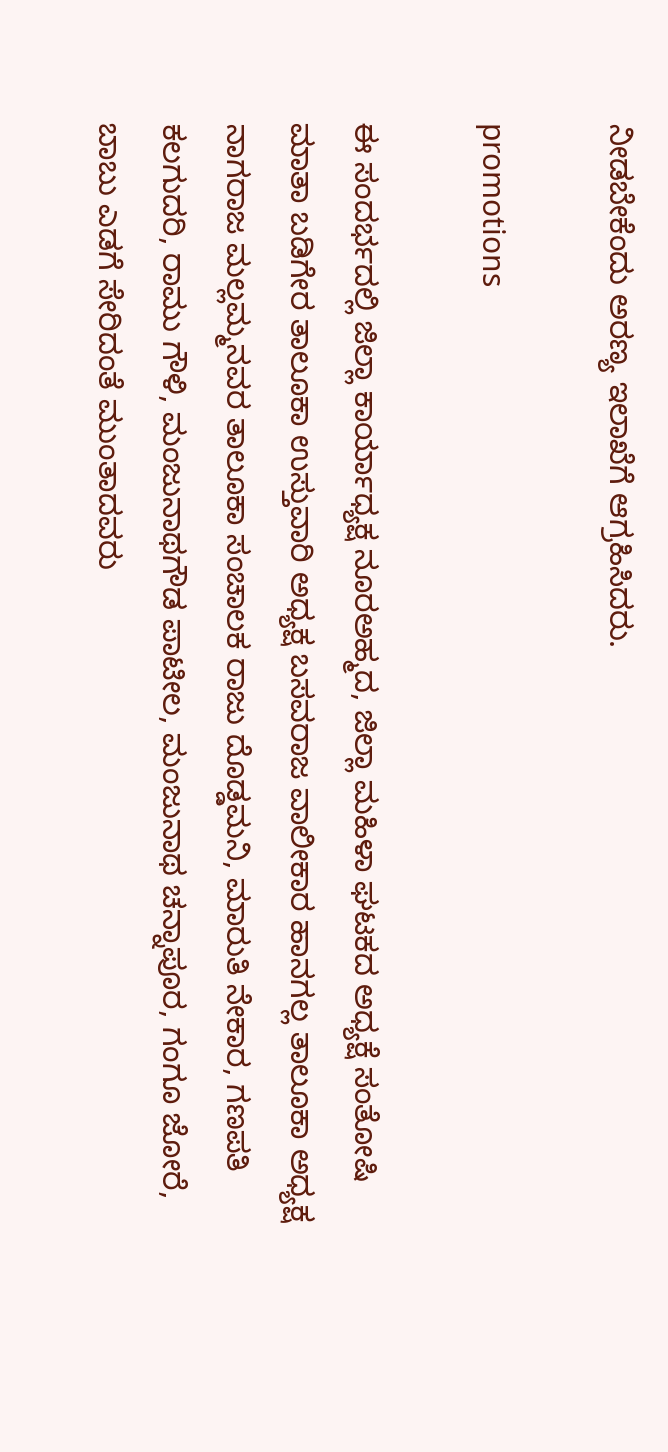ನೀಡಬೇಕೆಂದು ಅರಣ್ಯ ಇಲಾಖೆಗೆ ಆಗ್ರಹಿಸಿದರು.

promotions

ಈ ಸಂದರ್ಭದಲ್ಲಿ ಜಿಲ್ಲಾ ಕಾರ್ಯಾಧ್ಯಕ್ಷ ನೂರಅಹ್ಮದ, ಜಿಲ್ಲಾ ಮಹಿಳಾ ಘಟಕದ ಅಧ್ಯಕ್ಷೆ ಸಂತೋಷಿ ಮಾತಾ ಬಡಿಗೇರ ತಾಲೂಕಾ ಉಸ್ತುವಾರಿ ಅಧ್ಯಕ್ಷ ಬಸವರಾಜ ವಾಲೀಕಾರ ಹಾನಗಲ್ಲ ತಾಲೂಕಾ ಅಧ್ಯಕ್ಷ ನಾಗರಾಜ ಮಲ್ಲಮ್ಮನವರ ತಾಲೂಕಾ ಸಂಚಾಲಕ ರಾಜು ದೊಡ್ಡಮನಿ, ಮಾರುತಿ ನೇಕಾರ, ಗಣಪತಿ ಕಲಗುದರಿ, ರಾಮು ಗೌಳಿ, ಮಂಜುನಾಥಗೌಡ ಪಾಟೀಲ, ಮಂಜುನಾಥ ಚನ್ನಾಪೂರ, ಗಂಗೂ ಜೋರೆ, ಬಾಬು ಎಡಗೆ ಸೇರಿದಂತೆ ಮುಂತಾದವರು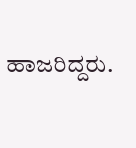ಹಾಜರಿದ್ದರು.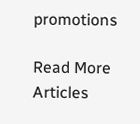promotions

Read More Articles